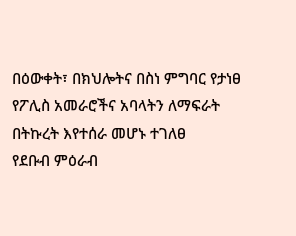በዕውቀት፣ በክህሎትና በስነ ምግባር የታነፀ የፖሊስ አመራሮችና አባላትን ለማፍራት በትኩረት እየተሰራ መሆኑ ተገለፀ
የደቡብ ምዕራብ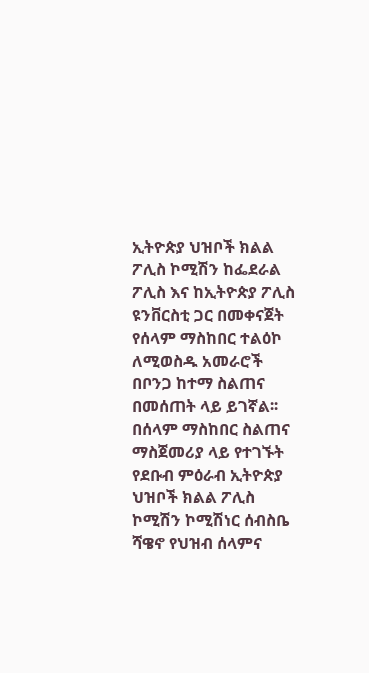ኢትዮጵያ ህዝቦች ክልል ፖሊስ ኮሚሽን ከፌደራል ፖሊስ እና ከኢትዮጵያ ፖሊስ ዩንቨርስቲ ጋር በመቀናጀት የሰላም ማስከበር ተልዕኮ ለሚወስዱ አመራሮች በቦንጋ ከተማ ስልጠና በመሰጠት ላይ ይገኛል፡፡ በሰላም ማስከበር ስልጠና ማስጀመሪያ ላይ የተገኙት የደቡብ ምዕራብ ኢትዮጵያ ህዝቦች ክልል ፖሊስ ኮሚሽን ኮሚሽነር ሰብስቤ ሻዌኖ የህዝብ ሰላምና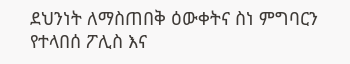ደህንነት ለማስጠበቅ ዕውቀትና ስነ ምግባርን የተላበሰ ፖሊስ እና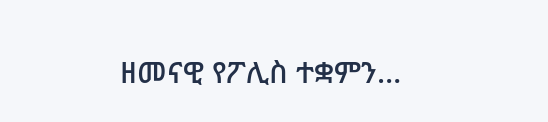ዘመናዊ የፖሊስ ተቋምን…